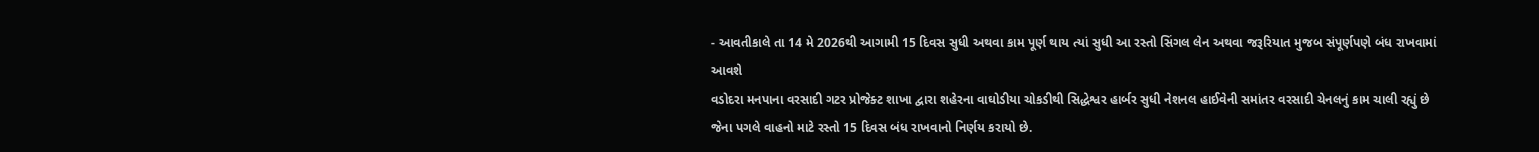- આવતીકાલે તા 14 મે 2026થી આગામી 15 દિવસ સુધી અથવા કામ પૂર્ણ થાય ત્યાં સુધી આ રસ્તો સિંગલ લેન અથવા જરૂરિયાત મુજબ સંપૂર્ણપણે બંધ રાખવામાં આવશે
વડોદરા મનપાના વરસાદી ગટર પ્રોજેક્ટ શાખા દ્વારા શહેરના વાઘોડીયા ચોકડીથી સિદ્ધેશ્વર હાર્બર સુધી નેશનલ હાઈવેની સમાંતર વરસાદી ચેનલનું કામ ચાલી રહ્યું છે જેના પગલે વાહનો માટે રસ્તો 15 દિવસ બંધ રાખવાનો નિર્ણય કરાયો છે.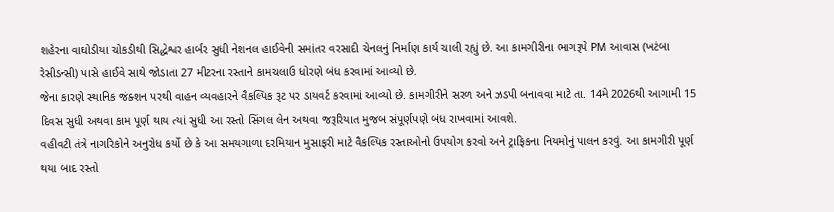શહેરના વાઘોડીયા ચોકડીથી સિદ્ધેશ્વર હાર્બર સુધી નેશનલ હાઈવેની સમાંતર વરસાદી ચેનલનું નિર્માણ કાર્ય ચાલી રહ્યું છે. આ કામગીરીના ભાગરૂપે PM આવાસ (ખટંબા રેસીડન્સી) પાસે હાઈવે સાથે જોડાતા 27 મીટરના રસ્તાને કામચલાઉ ધોરણે બંધ કરવામાં આવ્યો છે.
જેના કારણે સ્થાનિક જંક્શન પરથી વાહન વ્યવહારને વૈકલ્પિક રૂટ પર ડાયવર્ટ કરવામાં આવ્યો છે. કામગીરીને સરળ અને ઝડપી બનાવવા માટે તા. 14મે 2026થી આગામી 15 દિવસ સુધી અથવા કામ પૂર્ણ થાય ત્યાં સુધી આ રસ્તો સિંગલ લેન અથવા જરૂરિયાત મુજબ સંપૂર્ણપણે બંધ રાખવામાં આવશે.
વહીવટી તંત્રે નાગરિકોને અનુરોધ કર્યો છે કે આ સમયગાળા દરમિયાન મુસાફરી માટે વૈકલ્પિક રસ્તાઓનો ઉપયોગ કરવો અને ટ્રાફિકના નિયમોનું પાલન કરવું. આ કામગીરી પૂર્ણ થયા બાદ રસ્તો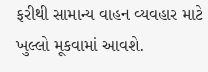ફરીથી સામાન્ય વાહન વ્યવહાર માટે ખુલ્લો મૂકવામાં આવશે.